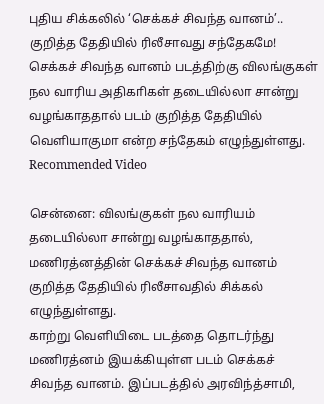புதிய சிக்கலில் ‘செக்கச் சிவந்த வானம்’.. குறித்த தேதியில் ரிலீசாவது சந்தேகமே!
செக்கச் சிவந்த வானம் படத்திற்கு விலங்குகள் நல வாரிய அதிகாிகள் தடையில்லா சான்று வழங்காததால் படம் குறித்த தேதியில் வெளியாகுமா என்ற சந்தேகம் எழுந்துள்ளது.
Recommended Video

சென்னை: விலங்குகள் நல வாரியம் தடையில்லா சான்று வழங்காததால், மணிரத்னத்தின் செக்கச் சிவந்த வானம் குறித்த தேதியில் ரிலீசாவதில் சிக்கல் எழுந்துள்ளது.
காற்று வெளியிடை படத்தை தொடர்ந்து மணிரத்னம் இயக்கியுள்ள படம் செக்கச் சிவந்த வானம். இப்படத்தில் அரவிந்த்சாமி,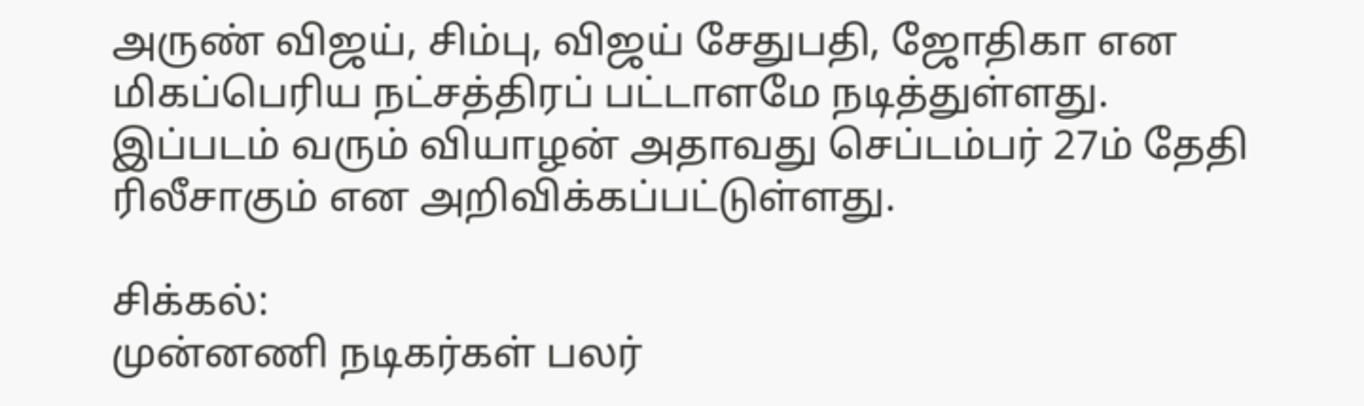அருண் விஜய், சிம்பு, விஜய் சேதுபதி, ஜோதிகா என மிகப்பெரிய நட்சத்திரப் பட்டாளமே நடித்துள்ளது.
இப்படம் வரும் வியாழன் அதாவது செப்டம்பர் 27ம் தேதி ரிலீசாகும் என அறிவிக்கப்பட்டுள்ளது.

சிக்கல்:
முன்னணி நடிகர்கள் பலர்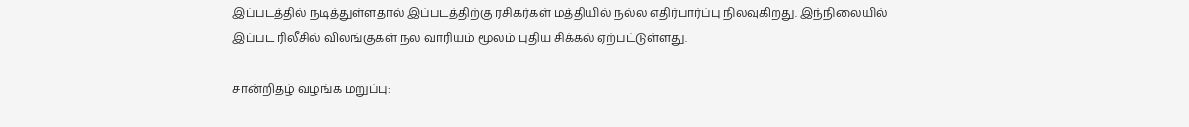இப்படத்தில் நடித்துள்ளதால் இப்படத்திற்கு ரசிகர்கள் மத்தியில் நல்ல எதிர்பார்ப்பு நிலவுகிறது. இந்நிலையில் இப்பட ரிலீசில் விலங்குகள் நல வாரியம் மூலம் புதிய சிக்கல் ஏற்பட்டுள்ளது.

சான்றிதழ் வழங்க மறுப்பு: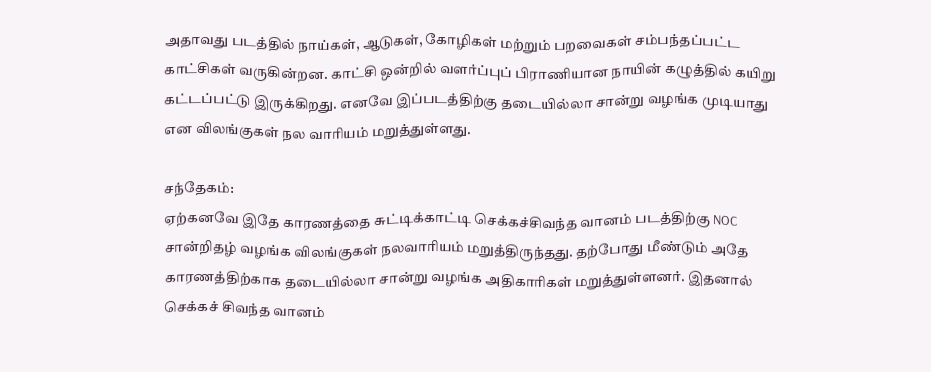அதாவது படத்தில் நாய்கள், ஆடுகள், கோழிகள் மற்றும் பறவைகள் சம்பந்தப்பட்ட காட்சிகள் வருகின்றன. காட்சி ஒன்றில் வளர்ப்புப் பிராணியான நாயின் கழுத்தில் கயிறு கட்டப்பட்டு இருக்கிறது. எனவே இப்படத்திற்கு தடையில்லா சான்று வழங்க முடியாது என விலங்குகள் நல வாரியம் மறுத்துள்ளது.

சந்தேகம்:
ஏற்கனவே இதே காரணத்தை சுட்டிக்காட்டி செக்கச்சிவந்த வானம் படத்திற்கு NOC சான்றிதழ் வழங்க விலங்குகள் நலவாரியம் மறுத்திருந்தது. தற்போது மீண்டும் அதே காரணத்திற்காக தடையில்லா சான்று வழங்க அதிகாரிகள் மறுத்துள்ளனர். இதனால் செக்கச் சிவந்த வானம்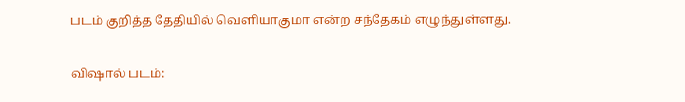படம் குறித்த தேதியில் வெளியாகுமா என்ற சந்தேகம் எழுந்துள்ளது.

விஷால் படம்: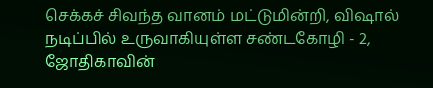செக்கச் சிவந்த வானம் மட்டுமின்றி, விஷால் நடிப்பில் உருவாகியுள்ள சண்டகோழி - 2, ஜோதிகாவின்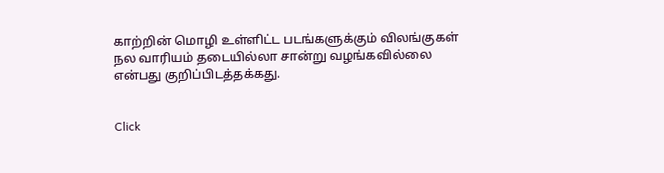காற்றின் மொழி உள்ளிட்ட படங்களுக்கும் விலங்குகள் நல வாரியம் தடையில்லா சான்று வழங்கவில்லை என்பது குறிப்பிடத்தக்கது.


Click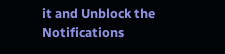it and Unblock the Notifications